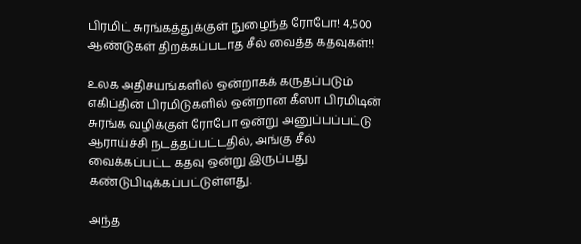பிரமிட் சுரங்கத்துக்குள் நுழைந்த ரோபோ! 4,500 ஆண்டுகள் திறக்கப்படாத சீல் வைத்த கதவுகள்!!

உலக அதிசயங்களில் ஒன்றாகக் கருதப்படும் எகிப்தின் பிரமிடுகளில் ஒன்றான கீஸா பிரமிடின் சுரங்க வழிக்குள் ரோபோ ஒன்று அனுப்பப்பட்டு ஆராய்ச்சி நடத்தப்பட்டதில், அங்கு சீல் வைக்கப்பட்ட கதவு ஒன்று இருப்பது கண்டுபிடிக்கப்பட்டுள்ளது.

அந்த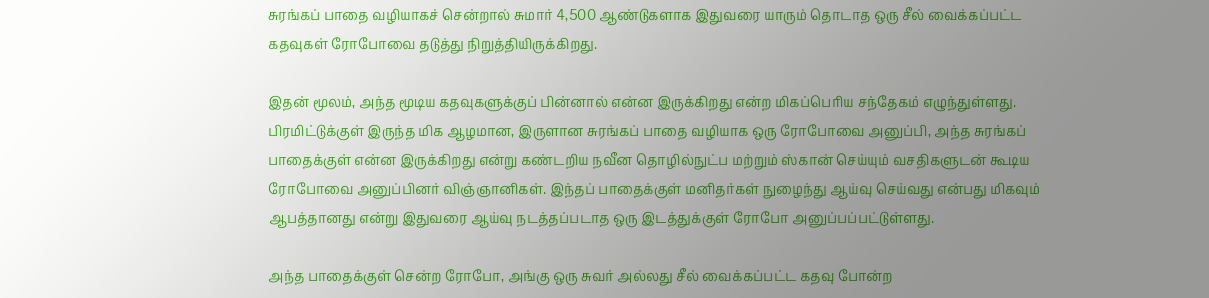சுரங்கப் பாதை வழியாகச் சென்றால் சுமார் 4,500 ஆண்டுகளாக இதுவரை யாரும் தொடாத ஒரு சீல் வைக்கப்பட்ட கதவுகள் ரோபோவை தடுத்து நிறுத்தியிருக்கிறது.

இதன் மூலம், அந்த மூடிய கதவுகளுக்குப் பின்னால் என்ன இருக்கிறது என்ற மிகப்பெரிய சந்தேகம் எழுந்துள்ளது. பிரமிட்டுக்குள் இருந்த மிக ஆழமான, இருளான சுரங்கப் பாதை வழியாக ஒரு ரோபோவை அனுப்பி, அந்த சுரங்கப் பாதைக்குள் என்ன இருக்கிறது என்று கண்டறிய நவீன தொழில்நுட்ப மற்றும் ஸ்கான் செய்யும் வசதிகளுடன் கூடிய ரோபோவை அனுப்பினர் விஞ்ஞானிகள். இந்தப் பாதைக்குள் மனிதர்கள் நுழைந்து ஆய்வு செய்வது என்பது மிகவும் ஆபத்தானது என்று இதுவரை ஆய்வு நடத்தப்படாத ஒரு இடத்துக்குள் ரோபோ அனுப்பப்பட்டுள்ளது.

அந்த பாதைக்குள் சென்ற ரோபோ, அங்கு ஒரு சுவர் அல்லது சீல் வைக்கப்பட்ட கதவு போன்ற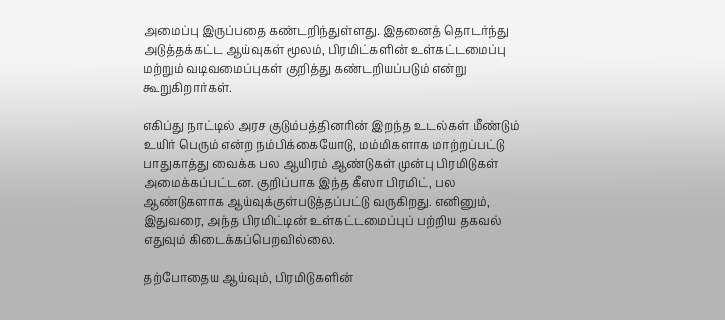அமைப்பு இருப்பதை கண்டறிந்துள்ளது. இதனைத் தொடர்ந்து அடுத்தக்கட்ட ஆய்வுகள் மூலம், பிரமிட்களின் உள்கட்டமைப்பு மற்றும் வடிவமைப்புகள் குறித்து கண்டறியப்படும் என்று கூறுகிறார்கள்.

எகிப்து நாட்டில் அரச குடும்பத்தினரின் இறந்த உடல்கள் மீண்டும் உயிர் பெரும் என்ற நம்பிக்கையோடு, மம்மிகளாக மாற்றப்பட்டு பாதுகாத்து வைக்க பல ஆயிரம் ஆண்டுகள் முன்பு பிரமிடுகள் அமைக்கப்பட்டன. குறிப்பாக இந்த கீஸா பிரமிட், பல ஆண்டுகளாக ஆய்வுக்குள்படுத்தப்பட்டு வருகிறது. எனினும், இதுவரை, அந்த பிரமிட்டின் உள்கட்டமைப்புப் பற்றிய தகவல் எதுவும் கிடைக்கப்பெறவில்லை.

தற்போதைய ஆய்வும், பிரமிடுகளின்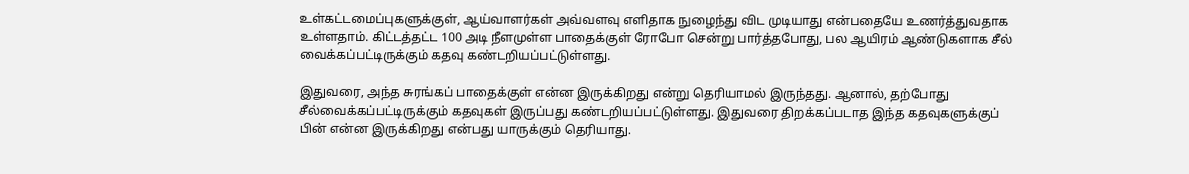உள்கட்டமைப்புகளுக்குள், ஆய்வாளர்கள் அவ்வளவு எளிதாக நுழைந்து விட முடியாது என்பதையே உணர்த்துவதாக உள்ளதாம். கிட்டத்தட்ட 100 அடி நீளமுள்ள பாதைக்குள் ரோபோ சென்று பார்த்தபோது, பல ஆயிரம் ஆண்டுகளாக சீல் வைக்கப்பட்டிருக்கும் கதவு கண்டறியப்பட்டுள்ளது.

இதுவரை, அந்த சுரங்கப் பாதைக்குள் என்ன இருக்கிறது என்று தெரியாமல் இருந்தது. ஆனால், தற்போது சீல்வைக்கப்பட்டிருக்கும் கதவுகள் இருப்பது கண்டறியப்பட்டுள்ளது. இதுவரை திறக்கப்படாத இந்த கதவுகளுக்குப் பின் என்ன இருக்கிறது என்பது யாருக்கும் தெரியாது.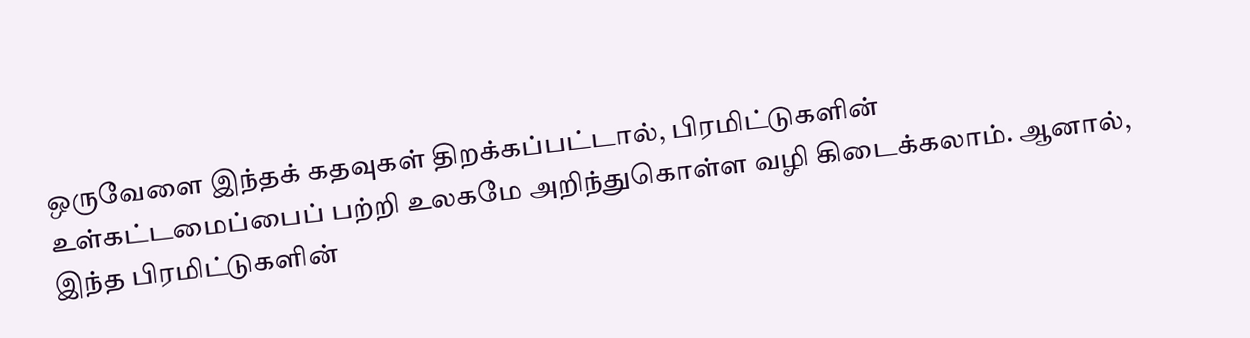ஒருவேளை இந்தக் கதவுகள் திறக்கப்பட்டால், பிரமிட்டுகளின் உள்கட்டமைப்பைப் பற்றி உலகமே அறிந்துகொள்ள வழி கிடைக்கலாம். ஆனால், இந்த பிரமிட்டுகளின்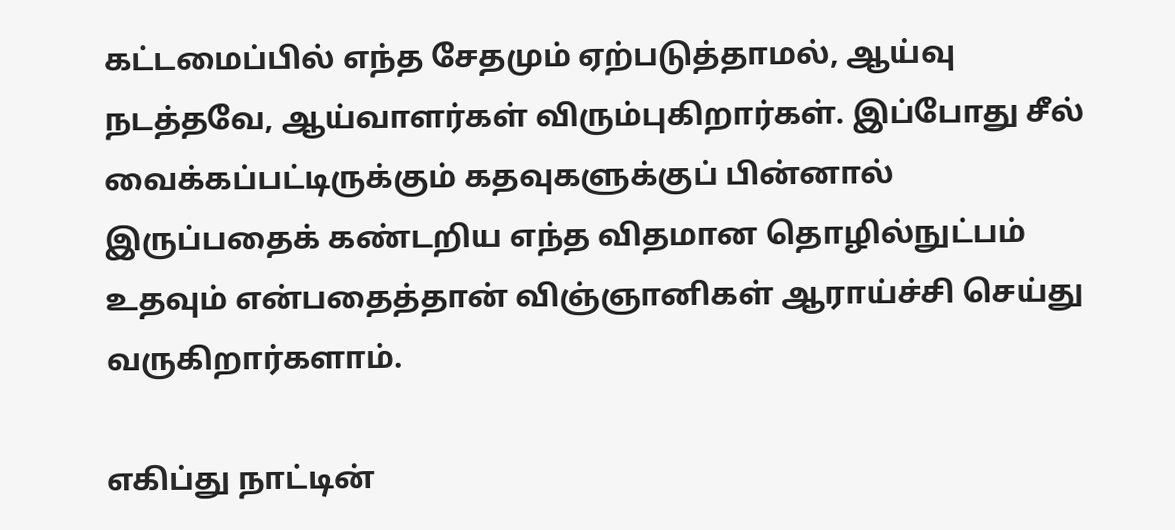கட்டமைப்பில் எந்த சேதமும் ஏற்படுத்தாமல், ஆய்வு நடத்தவே, ஆய்வாளர்கள் விரும்புகிறார்கள். இப்போது சீல் வைக்கப்பட்டிருக்கும் கதவுகளுக்குப் பின்னால் இருப்பதைக் கண்டறிய எந்த விதமான தொழில்நுட்பம் உதவும் என்பதைத்தான் விஞ்ஞானிகள் ஆராய்ச்சி செய்து வருகிறார்களாம்.

எகிப்து நாட்டின்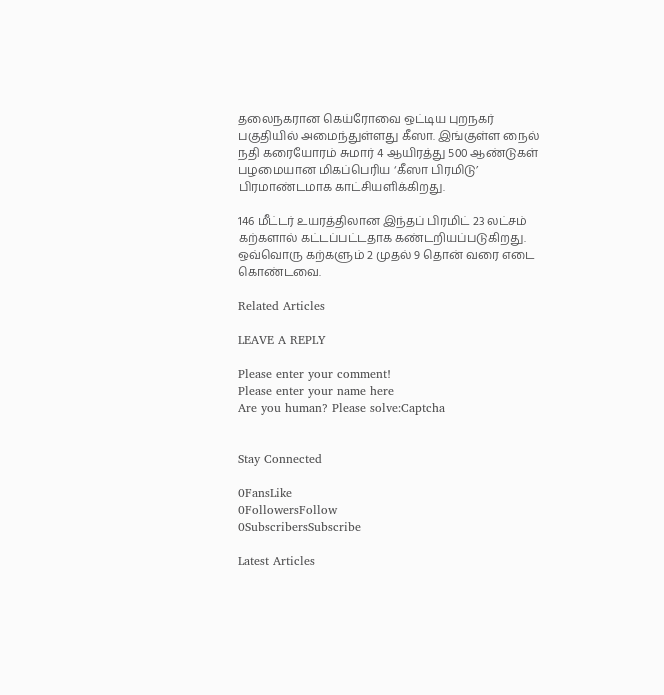தலைநகரான கெய்ரோவை ஒட்டிய புறநகர் பகுதியில் அமைந்துள்ளது கீஸா. இங்குள்ள நைல் நதி கரையோரம் சுமார் 4 ஆயிரத்து 500 ஆண்டுகள் பழமையான மிகப்பெரிய ‘கீஸா பிரமிடு’ பிரமாண்டமாக காட்சியளிக்கிறது.

146 மீட்டர் உயரத்திலான இந்தப் பிரமிட் 23 லட்சம் கற்களால் கட்டப்பட்டதாக கண்டறியப்படுகிறது. ஒவ்வொரு கற்களும் 2 முதல் 9 தொன் வரை எடை கொண்டவை.

Related Articles

LEAVE A REPLY

Please enter your comment!
Please enter your name here
Are you human? Please solve:Captcha


Stay Connected

0FansLike
0FollowersFollow
0SubscribersSubscribe

Latest Articles